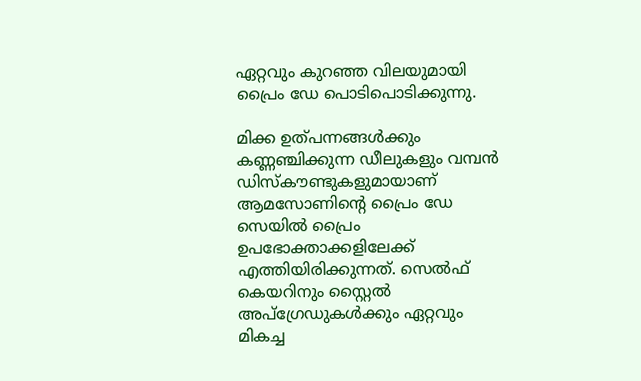ഏറ്റവും കുറഞ്ഞ വിലയുമായി പ്രൈം ഡേ പൊടിപൊടിക്കുന്നു.

മിക്ക ഉത്പന്നങ്ങൾക്കും കണ്ണഞ്ചിക്കുന്ന ഡീലുകളും വമ്പൻ ഡിസ്കൗണ്ടുകളുമായാണ് ആമസോണിന്റെ പ്രൈം ഡേ സെയിൽ പ്രൈം ഉപഭോക്താക്കളിലേക്ക് എത്തിയിരിക്കുന്നത്. സെൽഫ് കെയറിനും സ്റ്റൈൽ അപ്ഗ്രേഡുകൾക്കും ഏറ്റവും മികച്ച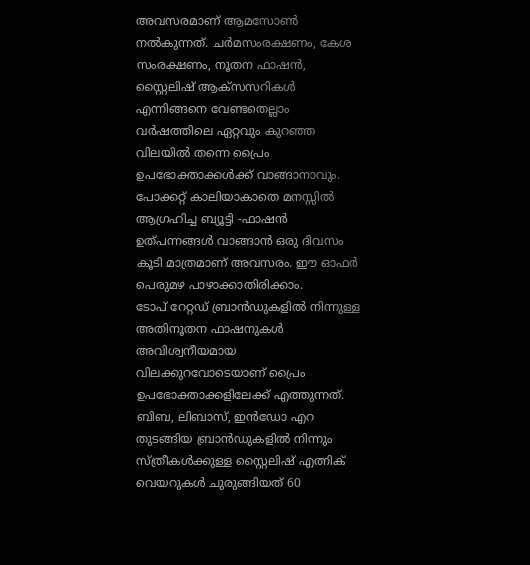അവസരമാണ് ആമസോൺ നൽകുന്നത്. ചർമസംരക്ഷണം, കേശ സംരക്ഷണം, നൂതന ഫാഷൻ, സ്റ്റൈലിഷ് ആക്സസറികൾ എന്നിങ്ങനെ വേണ്ടതെല്ലാം വർഷത്തിലെ ഏറ്റവും കുറഞ്ഞ വിലയിൽ തന്നെ പ്രൈം ഉപഭോക്താക്കൾക്ക് വാങ്ങാനാവും. പോക്കറ്റ് കാലിയാകാതെ മനസ്സിൽ ആഗ്രഹിച്ച ബ്യൂട്ടി -ഫാഷൻ ഉത്പന്നങ്ങൾ വാങ്ങാൻ ഒരു ദിവസം കൂടി മാത്രമാണ് അവസരം. ഈ ഓഫർ പെരുമഴ പാഴാക്കാതിരിക്കാം.
ടോപ് റേറ്റഡ് ബ്രാൻഡുകളിൽ നിന്നുള്ള അതിനൂതന ഫാഷനുകൾ അവിശ്വനീയമായ വിലക്കുറവോടെയാണ് പ്രൈം ഉപഭോക്താക്കളിലേക്ക് എത്തുന്നത്. ബിബ, ലിബാസ്, ഇൻഡോ എറ തുടങ്ങിയ ബ്രാൻഡുകളിൽ നിന്നും സ്ത്രീകൾക്കുള്ള സ്റ്റൈലിഷ് എത്നിക് വെയറുകൾ ചുരുങ്ങിയത് 60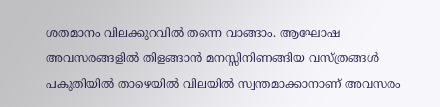ശതമാനം വിലക്കുറവിൽ തന്നെ വാങ്ങാം. ആഘോഷ അവസരങ്ങളിൽ തിളങ്ങാൻ മനസ്സിനിണങ്ങിയ വസ്ത്രങ്ങൾ പകുതിയിൽ താഴെയിൽ വിലയിൽ സ്വന്തമാക്കാനാണ് അവസരം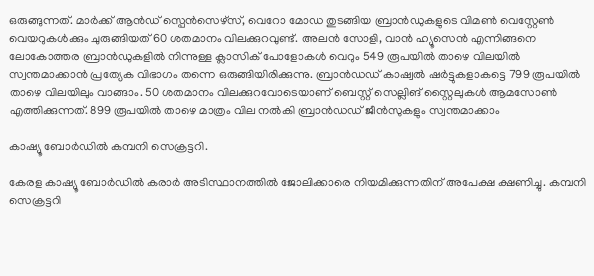ഒരുങ്ങുന്നത്. മാർക്ക് ആൻഡ് സ്പെൻസെഴ്സ്, വെറോ മോഡ തുടങ്ങിയ ബ്രാൻഡുകളുടെ വിമൺ വെസ്റ്റേൺ വെയറുകൾക്കും ചുരുങ്ങിയത് 60 ശതമാനം വിലക്കുറവുണ്ട്. അലൻ സോളി, വാൻ ഹ്യൂസെൻ എന്നിങ്ങനെ ലോകോത്തര ബ്രാൻഡുകളിൽ നിന്നുള്ള ക്ലാസിക് പോളോകൾ വെറും 549 രൂപയിൽ താഴെ വിലയിൽ സ്വന്തമാക്കാൻ പ്രത്യേക വിഭാഗം തന്നെ ഒരുങ്ങിയിരിക്കുന്നു. ബ്രാൻഡഡ് കാഷ്വൽ ഷർട്ടുകളാകട്ടെ 799 രൂപയിൽ താഴെ വിലയിലും വാങ്ങാം. 50 ശതമാനം വിലക്കുറവോടെയാണ് ബെസ്റ്റ് സെല്ലിങ് സ്റ്റൈലുകൾ ആമസോൺ എത്തിക്കുന്നത്. 899 രൂപയിൽ താഴെ മാത്രം വില നൽകി ബ്രാൻഡഡ് ജീൻസുകളും സ്വന്തമാക്കാം

കാഷ്യൂ ബോര്‍ഡില്‍ കമ്പനി സെക്രട്ടറി.

കേരള കാഷ്യൂ ബോര്‍ഡില്‍ കരാര്‍ അടിസ്ഥാനത്തില്‍ ജോലിക്കാരെ നിയമിക്കുന്നതിന് അപേക്ഷ ക്ഷണിച്ചു. കമ്പനി സെക്രട്ടറി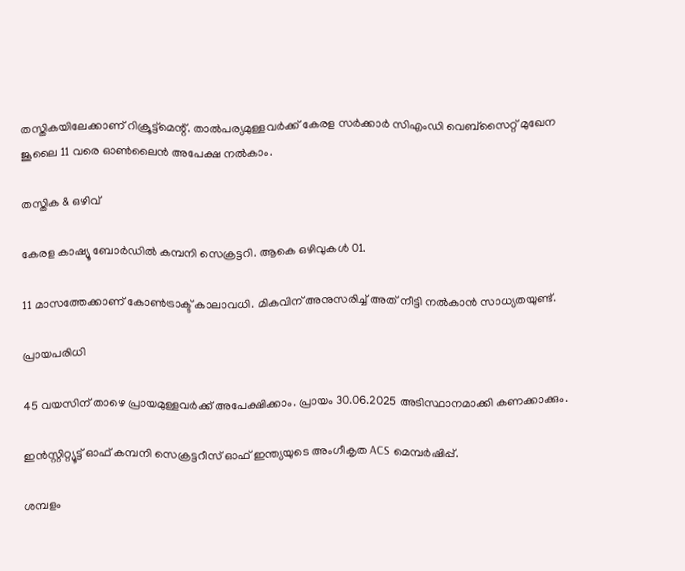തസ്തികയിലേക്കാണ് റിക്രൂട്ട്‌മെന്റ്. താല്‍പര്യമുള്ളവര്‍ക്ക് കേരള സര്‍ക്കാര്‍ സിഎംഡി വെബ്‌സൈറ്റ് മുഖേന ജൂലൈ 11 വരെ ഓണ്‍ലൈന്‍ അപേക്ഷ നല്‍കാം.

തസ്തിക & ഒഴിവ്

കേരള കാഷ്യൂ ബോര്‍ഡില്‍ കമ്പനി സെക്രട്ടറി. ആകെ ഒഴിവുകള്‍ 01.

11 മാസത്തേക്കാണ് കോണ്‍ട്രാക്ട് കാലാവധി. മികവിന് അനുസരിച്ച് അത് നീട്ടി നല്‍കാന്‍ സാധ്യതയുണ്ട്.

പ്രായപരിധി

45 വയസിന് താഴെ പ്രായമുള്ളവര്‍ക്ക് അപേക്ഷിക്കാം. പ്രായം 30.06.2025 അടിസ്ഥാനമാക്കി കണക്കാക്കും.

ഇന്‍സ്റ്റിറ്റ്യൂട്ട് ഓഫ് കമ്പനി സെക്രട്ടറീസ് ഓഫ് ഇന്ത്യയുടെ അംഗീകൃത ACS മെമ്പര്‍ഷിപ്പ്.

ശമ്പളം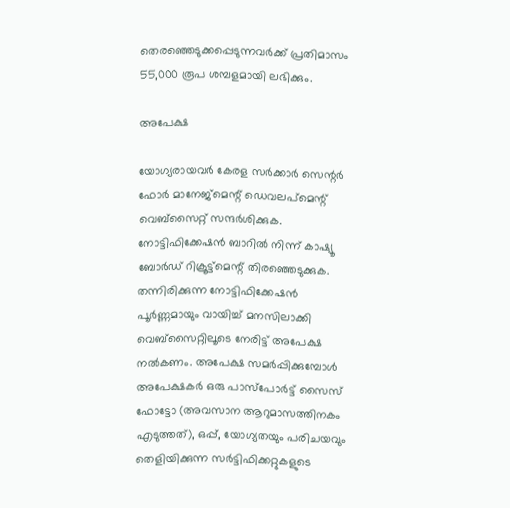തെരഞ്ഞെടുക്കപ്പെടുന്നവര്‍ക്ക് പ്രതിമാസം 55,000 രൂപ ശമ്പളമായി ലഭിക്കും.

അപേക്ഷ

യോഗ്യരായവര്‍ കേരള സര്‍ക്കാര്‍ സെന്റര്‍ ഫോര്‍ മാനേജ്‌മെന്റ് ഡെവലപ്‌മെന്റ് വെബ്‌സൈറ്റ് സന്ദര്‍ശിക്കുക. നോട്ടിഫിക്കേഷന്‍ ബാറില്‍ നിന്ന് കാഷ്യൂ ബോര്‍ഡ് റിക്രൂട്ട്‌മെന്റ് തിരഞ്ഞെടുക്കുക. തന്നിരിക്കുന്ന നോട്ടിഫിക്കേഷന്‍ പൂര്‍ണ്ണമായും വായിച്ച് മനസിലാക്കി വെബ്‌സൈറ്റിലൂടെ നേരിട്ട് അപേക്ഷ നല്‍കണം. അപേക്ഷ സമര്‍പ്പിക്കുമ്പോള്‍ അപേക്ഷകര്‍ ഒരു പാസ്‌പോര്‍ട്ട് സൈസ് ഫോട്ടോ (അവസാന ആറുമാസത്തിനകം എടുത്തത്), ഒപ്പ്, യോഗ്യതയും പരിചയവും തെളിയിക്കുന്ന സര്‍ട്ടിഫിക്കറ്റുകളുടെ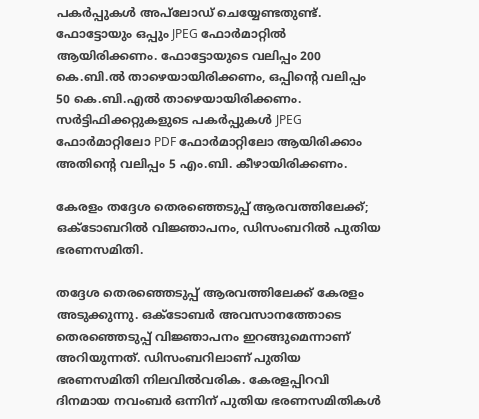പകര്‍പ്പുകള്‍ അപ്‌ലോഡ് ചെയ്യേണ്ടതുണ്ട്. ഫോട്ടോയും ഒപ്പും JPEG ഫോര്‍മാറ്റില്‍ ആയിരിക്കണം. ഫോട്ടോയുടെ വലിപ്പം 200 കെ.ബി.ല്‍ താഴെയായിരിക്കണം, ഒപ്പിന്റെ വലിപ്പം 50 കെ.ബി.എല്‍ താഴെയായിരിക്കണം. സര്‍ട്ടിഫിക്കറ്റുകളുടെ പകര്‍പ്പുകള്‍ JPEG ഫോര്‍മാറ്റിലോ PDF ഫോര്‍മാറ്റിലോ ആയിരിക്കാം  അതിന്റെ വലിപ്പം 5 എം.ബി. കീഴായിരിക്കണം.

കേരളം തദ്ദേശ തെരഞ്ഞെടുപ്പ് ആരവത്തിലേക്ക്; ഒക്ടോബറിൽ വിജ്ഞാപനം, ഡിസംബറിൽ പുതിയ ഭരണസമിതി.

തദ്ദേശ തെരഞ്ഞെടുപ്പ് ആരവത്തിലേക്ക് കേരളം അടുക്കുന്നു. ഒക്ടോബർ അവസാനത്തോടെ തെരഞ്ഞെടുപ്പ് വിജ്ഞാപനം ഇറങ്ങുമെന്നാണ് അറിയുന്നത്. ഡിസംബറിലാണ് പുതിയ ഭരണസമിതി നിലവിൽവരിക. കേരളപ്പിറവി ദിനമായ നവംബർ ഒന്നിന് പുതിയ ഭരണസമിതികൾ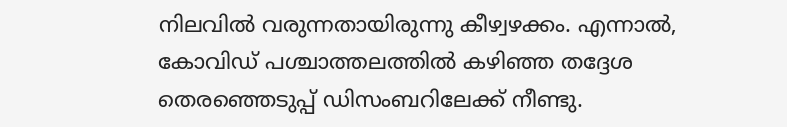നിലവിൽ വരുന്നതായിരുന്നു കീഴ്വഴക്കം. എന്നാൽ, കോവിഡ് പശ്ചാത്തലത്തിൽ കഴിഞ്ഞ തദ്ദേശ തെരഞ്ഞെടുപ്പ് ഡിസംബറിലേക്ക് നീണ്ടു.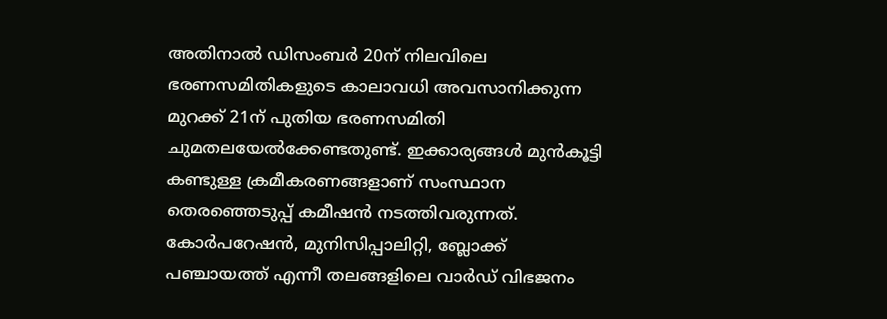അതിനാൽ ഡിസംബര്‍ 20ന് നിലവിലെ ഭരണസമിതികളുടെ കാലാവധി അവസാനിക്കുന്ന മുറക്ക് 21ന് പുതിയ ഭരണസമിതി ചുമതലയേല്‍ക്കേണ്ടതുണ്ട്. ഇക്കാര്യങ്ങൾ മുൻകൂട്ടി കണ്ടുള്ള ക്രമീകരണങ്ങളാണ് സംസ്ഥാന തെരഞ്ഞെടുപ്പ് കമീഷൻ നടത്തിവരുന്നത്. കോർപറേഷൻ, മുനിസിപ്പാലിറ്റി, ബ്ലോക്ക് പഞ്ചായത്ത് എന്നീ തലങ്ങളിലെ വാർഡ് വിഭജനം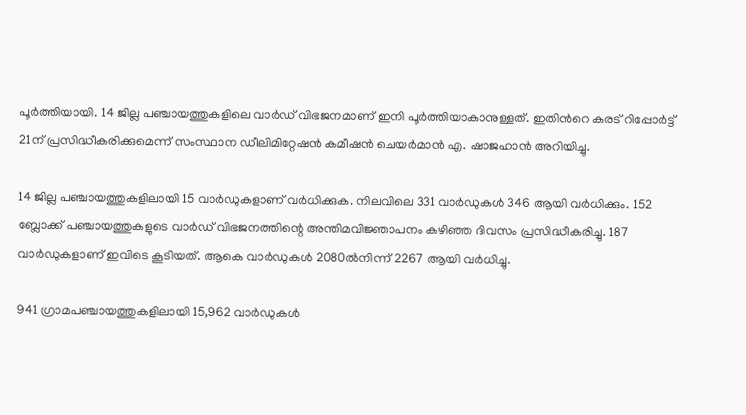പൂർത്തിയായി. 14 ജില്ല പഞ്ചായത്തുകളിലെ വാർഡ് വിഭജനമാണ് ഇനി പൂർത്തിയാകാനുള്ളത്. ഇതിന്‍റെ കരട് റിപ്പോർട്ട് 21ന് പ്രസിദ്ധീകരിക്കുമെന്ന് സംസ്ഥാന ഡീലിമിറ്റേഷൻ കമീഷൻ ചെയർമാൻ എ. ഷാജഹാൻ അറിയിച്ചു.

14 ജില്ല പഞ്ചായത്തുകളിലായി 15 വാർഡുകളാണ് വർധിക്കുക. നിലവിലെ 331 വാർഡുകൾ 346 ആയി വർധിക്കും. 152 ബ്ലോക്ക് പഞ്ചായത്തുകളുടെ വാർഡ് വിഭജനത്തിന്റെ അന്തിമവിജ്ഞാപനം കഴിഞ്ഞ ദിവസം പ്രസിദ്ധീകരിച്ചു. 187 വാർഡുകളാണ് ഇവിടെ കൂടിയത്. ആകെ വാർഡുകൾ 2080ൽനിന്ന് 2267 ആയി വർധിച്ചു.

941 ഗ്രാമപഞ്ചായത്തുകളിലായി 15,962 വാർഡുകൾ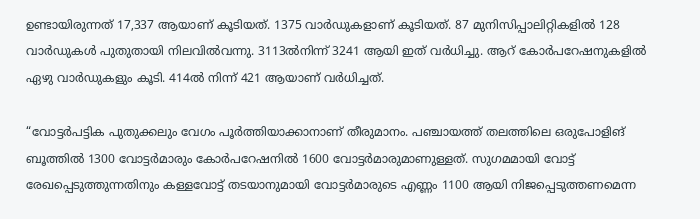ഉണ്ടായിരുന്നത് 17,337 ആയാണ് കൂടിയത്. 1375 വാർഡുകളാണ് കൂടിയത്. 87 മുനിസിപ്പാലിറ്റികളിൽ 128 വാർഡുകൾ പുതുതായി നിലവിൽവന്നു. 3113ൽനിന്ന് 3241 ആയി ഇത് വർധിച്ചു. ആറ് കോർപറേഷനുകളിൽ ഏഴു വാർഡുകളും കൂടി. 414ൽ നിന്ന് 421 ആയാണ് വർധിച്ചത്.

“വോട്ടര്‍പട്ടിക പുതുക്കലും വേഗം പൂർത്തിയാക്കാനാണ് തീരുമാനം. പഞ്ചായത്ത് തലത്തിലെ ഒരുപോളിങ് ബൂത്തില്‍ 1300 വോട്ടര്‍മാരും കോര്‍പറേഷനില്‍ 1600 വോട്ടര്‍മാരുമാണുള്ളത്. സുഗമമായി വോട്ട് രേഖപ്പെടുത്തുന്നതിനും കള്ളവോട്ട് തടയാനുമായി വോട്ടര്‍മാരുടെ എണ്ണം 1100 ആയി നിജപ്പെടുത്തണമെന്ന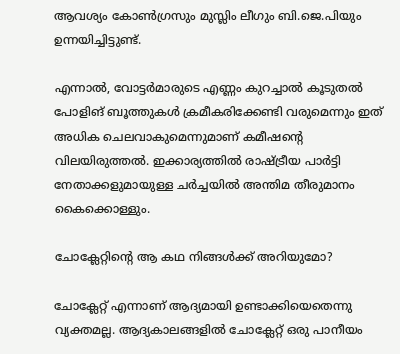ആവശ്യം കോണ്‍ഗ്രസും മുസ്ലിം ലീഗും ബി.ജെ.പിയും ഉന്നയിച്ചിട്ടുണ്ട്.

എന്നാല്‍, വോട്ടര്‍മാരുടെ എണ്ണം കുറച്ചാല്‍ കൂടുതല്‍ പോളിങ് ബൂത്തുകള്‍ ക്രമീകരിക്കേണ്ടി വരുമെന്നും ഇത് അധിക ചെലവാകുമെന്നുമാണ് കമീഷന്റെ വിലയിരുത്തൽ. ഇക്കാര്യത്തില്‍ രാഷ്ട്രീയ പാര്‍ട്ടി നേതാക്കളുമായുള്ള ചര്‍ച്ചയില്‍ അന്തിമ തീരുമാനം കൈക്കൊള്ളും.

ചോക്ലേറ്റിന്റെ ആ കഥ നിങ്ങൾക്ക് അറിയുമോ?

ചോക്ലേറ്റ് എന്നാണ് ആദ്യമായി ഉണ്ടാക്കിയെതെന്നു വ്യക്തമല്ല. ആദ്യകാലങ്ങളിൽ ചോക്ലേറ്റ് ഒരു പാനീയം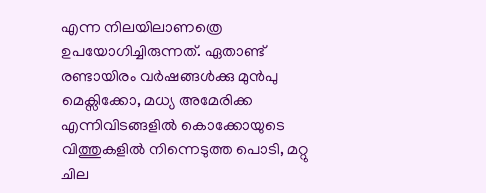എന്ന നിലയിലാണത്രെ ഉപയോഗിച്ചിരുന്നത്. ഏതാണ്ട് രണ്ടായിരം വർഷങ്ങൾക്കു മുൻപു മെക്സിക്കോ, മധ്യ അമേരിക്ക എന്നിവിടങ്ങളിൽ കൊക്കോയുടെ വിത്തുകളിൽ നിന്നെടുത്ത പൊടി, മറ്റു ചില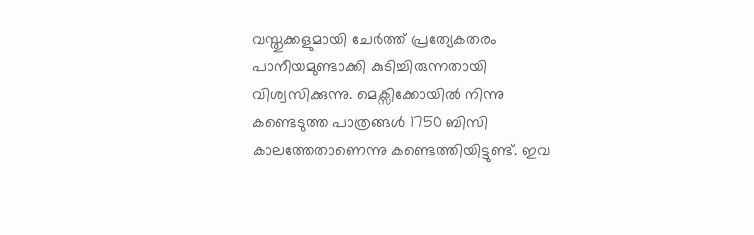വസ്തുക്കളുമായി ചേർത്ത് പ്രത്യേകതരം പാനീയമുണ്ടാക്കി കുടിച്ചിരുന്നതായി വിശ്വസിക്കുന്നു. മെക്സിക്കോയിൽ നിന്നു കണ്ടെടുത്ത പാത്രങ്ങൾ 1750 ബിസി കാലത്തേതാണെന്നു കണ്ടെത്തിയിട്ടുണ്ട്. ഇവ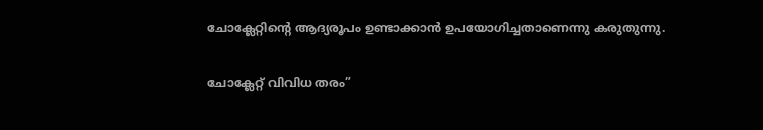ചോക്ലേറ്റിന്റെ ആദ്യരൂപം ഉണ്ടാക്കാൻ ഉപയോഗിച്ചതാണെന്നു കരുതുന്നു.

ചോക്ലേറ്റ് വിവിധ തരം”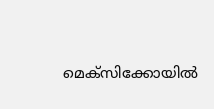മെക്സിക്കോയിൽ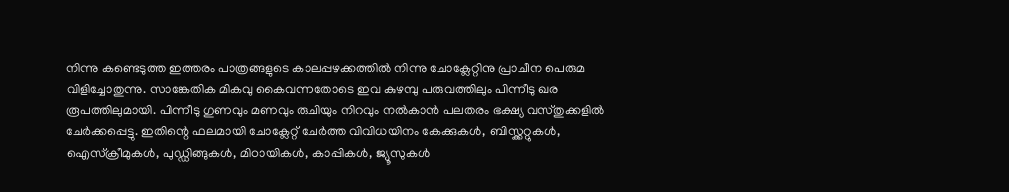നിന്നു കണ്ടെടുത്ത ഇത്തരം പാത്രങ്ങളുടെ കാലപ്പഴക്കത്തിൽ നിന്നു ചോക്ലേറ്റിനു പ്രാചീന പെരുമ വിളിച്ചോതുന്നു. സാങ്കേതിക മികവു കൈവന്നതോടെ ഇവ കുഴമ്പു പരുവത്തിലും പിന്നീടു ഖര രൂപത്തിലുമായി. പിന്നീടു ഗുണവും മണവും രുചിയും നിറവും നൽകാൻ പലതരം ഭക്ഷ്യ വസ്തുക്കളിൽ ചേർക്കപ്പെട്ടു. ഇതിന്റെ ഫലമായി ചോക്ലേറ്റ് ചേർത്ത വിവിധയിനം കേക്കുകൾ, ബിസ്ക്കറ്റുകൾ, ഐസ്ക്രീമുകൾ, പുഡ്ഡിങ്ങുകൾ, മിഠായികൾ, കാപ്പികൾ, ജ്യൂസുകൾ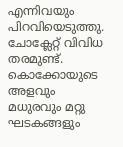എന്നിവയും പിറവിയെടുത്തു. ചോക്ലേറ്റ് വിവിധ തരമുണ്ട്. കൊക്കോയുടെ അളവും മധുരവും മറ്റു ഘടകങ്ങളും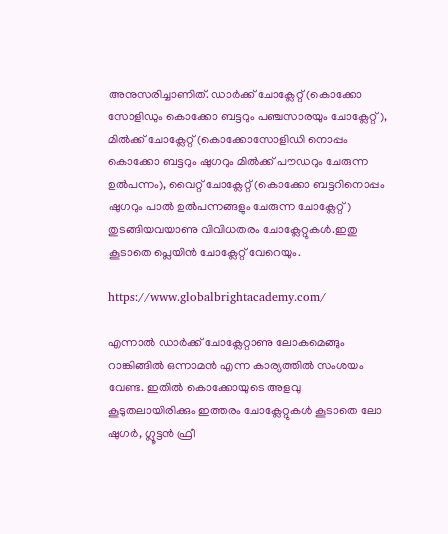അനുസരിച്ചാണിത്. ഡാർക്ക് ചോക്ലേറ്റ് (കൊക്കോ സോളിഡും കൊക്കോ ബട്ടറും പഞ്ചസാരയും ചോക്ലേറ്റ്), മിൽക്ക് ചോക്ലേറ്റ് (കൊക്കോസോളിഡി നൊപ്പം കൊക്കോ ബട്ടറും ഷുഗറും മിൽക്ക് പൗഡറും ചേരുന്ന ഉൽപന്നം), വൈറ്റ് ചോക്ലേറ്റ് (കൊക്കോ ബട്ടറിനൊപ്പം ഷുഗറും പാൽ ഉൽപന്നങ്ങളും ചേരുന്ന ചോക്ലേറ്റ്) തുടങ്ങിയവയാണു വിവിധതരം ചോക്ലേറ്റുകൾ.ഇതു കൂടാതെ പ്ലെയിൻ ചോക്ലേറ്റ് വേറെയും.

https://www.globalbrightacademy.com/

എന്നാൽ ഡാർക്ക് ചോക്ലേറ്റാണു ലോകമെങ്ങും റാങ്കിങ്ങിൽ ഒന്നാമൻ എന്ന കാര്യത്തിൽ സംശയം വേണ്ട. ഇതിൽ കൊക്കോയുടെ അളവു കൂടുതലായിരിക്കും ഇത്തരം ചോക്ലേറ്റുകൾ കൂടാതെ ലോ ഷുഗർ, ഗ്ലൂട്ടൻ ഫ്രീ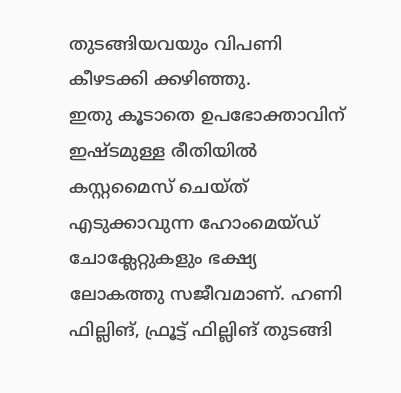തുടങ്ങിയവയും വിപണി കീഴടക്കി ക്കഴിഞ്ഞു.
ഇതു കൂടാതെ ഉപഭോക്താവിന് ഇഷ്ടമുള്ള രീതിയിൽ കസ്റ്റമൈസ് ചെയ്ത് എടുക്കാവുന്ന ഹോംമെയ്ഡ് ചോക്ലേറ്റുകളും ഭക്ഷ്യ ലോകത്തു സജീവമാണ്. ഹണി ഫില്ലിങ്, ഫ്രൂട്ട് ഫില്ലിങ് തുടങ്ങി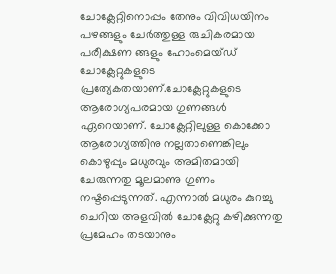ചോക്ലേറ്റിനൊപ്പം തേനും വിവിധയിനം പഴങ്ങളും ചേർത്തുള്ള രുചികരമായ പരീക്ഷണ ങ്ങളും ഹോംമെയ്ഡ് ചോക്ലേറ്റുകളുടെ പ്രത്യേകതയാണ്.ചോക്ലേറ്റുകളുടെ ആരോഗ്യപരമായ ഗുണങ്ങൾ ഏറെയാണ്. ചോക്ലേറ്റിലുള്ള കൊക്കോ ആരോഗ്യത്തിനു നല്ലതാണെങ്കിലും കൊഴുപ്പും മധുരവും അമിതമായി ചേരുന്നതു മൂലമാണു ഗുണം നഷ്ടപ്പെടുന്നത്. എന്നാൽ മധുരം കുറച്ചു ചെറിയ അളവിൽ ചോക്ലേറ്റു കഴിക്കുന്നതു പ്രമേഹം തടയാനും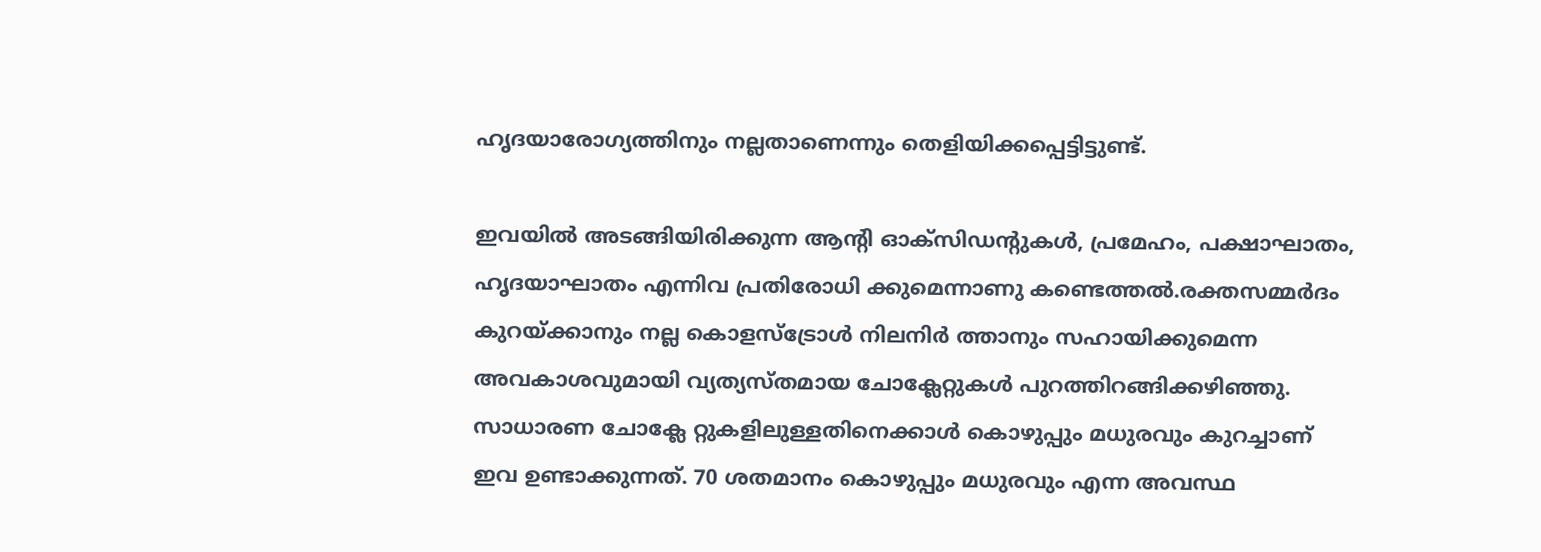ഹൃദയാരോഗ്യത്തിനും നല്ലതാണെന്നും തെളിയിക്കപ്പെട്ടിട്ടുണ്ട്.

ഇവയിൽ അടങ്ങിയിരിക്കുന്ന ആന്റി ഓക്സിഡന്റുകൾ, പ്രമേഹം, പക്ഷാഘാതം, ഹൃദയാഘാതം എന്നിവ പ്രതിരോധി ക്കുമെന്നാണു കണ്ടെത്തൽ.രക്തസമ്മർദം കുറയ്ക്കാനും നല്ല കൊളസ്ട്രോൾ നിലനിർ ത്താനും സഹായിക്കുമെന്ന അവകാശവുമായി വ്യത്യസ്തമായ ചോക്ലേറ്റുകൾ പുറത്തിറങ്ങിക്കഴിഞ്ഞു. സാധാരണ ചോക്ലേ റ്റുകളിലുള്ളതിനെക്കാൾ കൊഴുപ്പും മധുരവും കുറച്ചാണ് ഇവ ഉണ്ടാക്കുന്നത്. 70 ശതമാനം കൊഴുപ്പും മധുരവും എന്ന അവസ്ഥ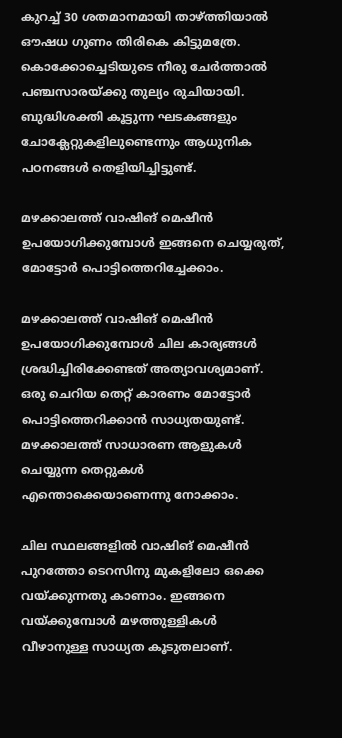കുറച്ച് 30 ശതമാനമായി താഴ്ത്തിയാൽ ഔഷധ ഗുണം തിരികെ കിട്ടുമത്രേ. കൊക്കോച്ചെടിയുടെ നീരു ചേർത്താൽ പഞ്ചസാരയ്ക്കു തുല്യം രുചിയായി. ബുദ്ധിശക്തി കൂട്ടുന്ന ഘടകങ്ങളും ചോക്ലേറ്റുകളിലുണ്ടെന്നും ആധുനിക പഠനങ്ങൾ തെളിയിച്ചിട്ടുണ്ട്.

മഴക്കാലത്ത് വാഷിങ് മെഷീന്‍ ഉപയോഗിക്കുമ്പോള്‍ ഇങ്ങനെ ചെയ്യരുത്, മോട്ടോര്‍ പൊട്ടിത്തെറിച്ചേക്കാം.

മഴക്കാലത്ത് വാഷിങ് മെഷീന്‍ ഉപയോഗിക്കുമ്പോള്‍ ചില കാര്യങ്ങള്‍ ശ്രദ്ധിച്ചിരിക്കേണ്ടത് അത്യാവശ്യമാണ്. ഒരു ചെറിയ തെറ്റ് കാരണം മോട്ടോര്‍ പൊട്ടിത്തെറിക്കാന്‍ സാധ്യതയുണ്ട്. മഴക്കാലത്ത് സാധാരണ ആളുകള്‍ ചെയ്യുന്ന തെറ്റുകള്‍ എന്തൊക്കെയാണെന്നു നോക്കാം.

ചില സ്ഥലങ്ങളില്‍ വാഷിങ് മെഷീന്‍ പുറത്തോ ടെറസിനു മുകളിലോ ഒക്കെ വയ്ക്കുന്നതു കാണാം. ഇങ്ങനെ വയ്ക്കുമ്പോള്‍ മഴത്തുള്ളികള്‍ വീഴാനുള്ള സാധ്യത കൂടുതലാണ്.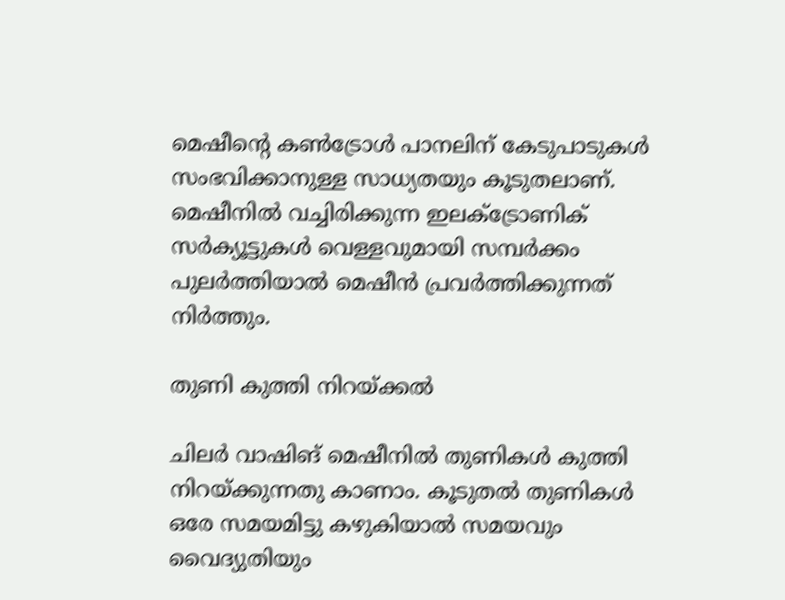മെഷീന്റെ കണ്‍ട്രോള്‍ പാനലിന് കേടുപാടുകള്‍ സംഭവിക്കാനുള്ള സാധ്യതയും കൂടുതലാണ്. മെഷീനില്‍ വച്ചിരിക്കുന്ന ഇലക്ട്രോണിക് സര്‍ക്യൂട്ടുകള്‍ വെള്ളവുമായി സമ്പര്‍ക്കം പുലര്‍ത്തിയാല്‍ മെഷീന്‍ പ്രവര്‍ത്തിക്കുന്നത് നിര്‍ത്തും.

തുണി കുത്തി നിറയ്ക്കല്‍

ചിലര്‍ വാഷിങ് മെഷീനില്‍ തുണികള്‍ കുത്തി നിറയ്ക്കുന്നതു കാണാം. കൂടുതല്‍ തുണികള്‍ ഒരേ സമയമിട്ടു കഴുകിയാല്‍ സമയവും വൈദ്യുതിയും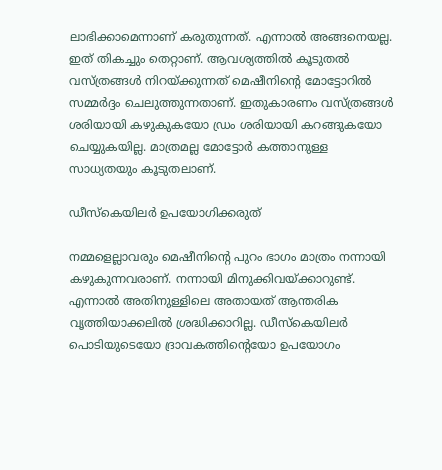ലാഭിക്കാമെന്നാണ് കരുതുന്നത്. എന്നാല്‍ അങ്ങനെയല്ല. ഇത് തികച്ചും തെറ്റാണ്. ആവശ്യത്തില്‍ കൂടുതല്‍ വസ്ത്രങ്ങള്‍ നിറയ്ക്കുന്നത് മെഷീനിന്റെ മോട്ടോറില്‍ സമ്മര്‍ദ്ദം ചെലുത്തുന്നതാണ്. ഇതുകാരണം വസ്ത്രങ്ങള്‍ ശരിയായി കഴുകുകയോ ഡ്രം ശരിയായി കറങ്ങുകയോ ചെയ്യുകയില്ല. മാത്രമല്ല മോട്ടോര്‍ കത്താനുള്ള സാധ്യതയും കൂടുതലാണ്.

ഡീസ്‌കെയിലര്‍ ഉപയോഗിക്കരുത്

നമ്മളെല്ലാവരും മെഷീനിന്റെ പുറം ഭാഗം മാത്രം നന്നായി കഴുകുന്നവരാണ്. നന്നായി മിനുക്കിവയ്ക്കാറുണ്ട്. എന്നാല്‍ അതിനുള്ളിലെ അതായത് ആന്തരിക വൃത്തിയാക്കലില്‍ ശ്രദ്ധിക്കാറില്ല. ഡീസ്‌കെയിലര്‍ പൊടിയുടെയോ ദ്രാവകത്തിന്റെയോ ഉപയോഗം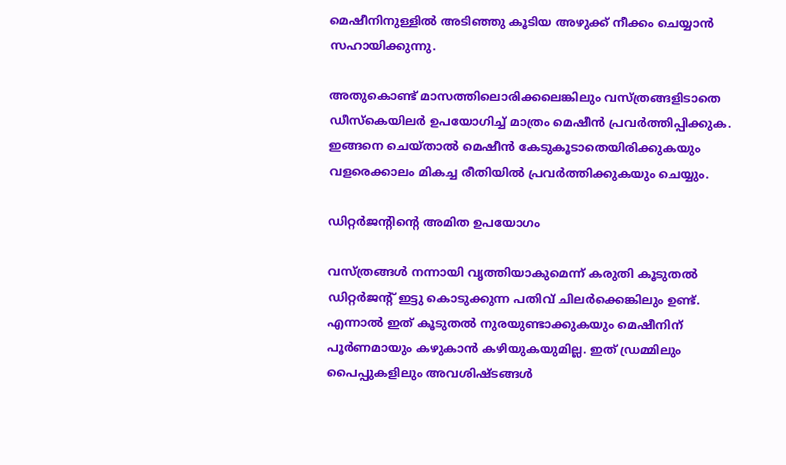മെഷീനിനുള്ളില്‍ അടിഞ്ഞു കൂടിയ അഴുക്ക് നീക്കം ചെയ്യാന്‍ സഹായിക്കുന്നു.

അതുകൊണ്ട് മാസത്തിലൊരിക്കലെങ്കിലും വസ്ത്രങ്ങളിടാതെ ഡീസ്‌കെയിലര്‍ ഉപയോഗിച്ച് മാത്രം മെഷീന്‍ പ്രവര്‍ത്തിപ്പിക്കുക. ഇങ്ങനെ ചെയ്താല്‍ മെഷീന്‍ കേടുകൂടാതെയിരിക്കുകയും വളരെക്കാലം മികച്ച രീതിയില്‍ പ്രവര്‍ത്തിക്കുകയും ചെയ്യും.

ഡിറ്റര്‍ജന്റിന്റെ അമിത ഉപയോഗം

വസ്ത്രങ്ങള്‍ നന്നായി വൃത്തിയാകുമെന്ന് കരുതി കൂടുതല്‍ ഡിറ്റര്‍ജന്റ് ഇട്ടു കൊടുക്കുന്ന പതിവ് ചിലര്‍ക്കെങ്കിലും ഉണ്ട്. എന്നാല്‍ ഇത് കൂടുതല്‍ നുരയുണ്ടാക്കുകയും മെഷീനിന് പൂര്‍ണമായും കഴുകാന്‍ കഴിയുകയുമില്ല. ഇത് ഡ്രമ്മിലും പൈപ്പുകളിലും അവശിഷ്ടങ്ങള്‍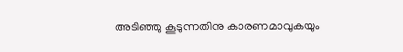അടിഞ്ഞു കൂടുന്നതിനു കാരണമാവുകയും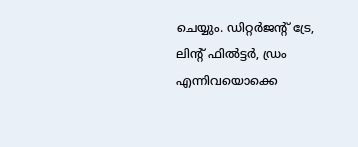ചെയ്യും. ഡിറ്റര്‍ജന്റ് ട്രേ, ലിന്റ് ഫില്‍ട്ടര്‍, ഡ്രം എന്നിവയൊക്കെ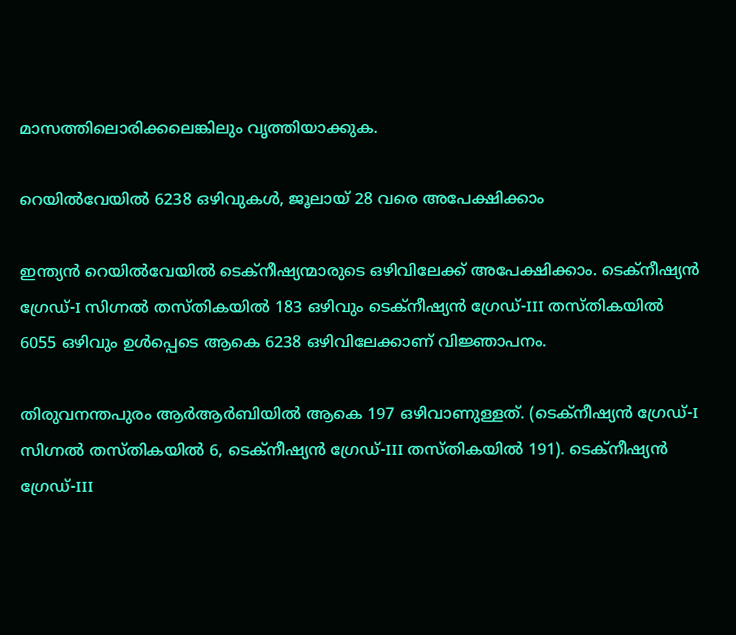മാസത്തിലൊരിക്കലെങ്കിലും വൃത്തിയാക്കുക.

റെയിൽവേയിൽ 6238 ഒഴിവുകൾ, ജൂലായ് 28 വരെ അപേക്ഷിക്കാം

ഇന്ത്യൻ റെയിൽവേയിൽ ടെക്നീഷ്യന്മാരുടെ ഒഴിവിലേക്ക് അപേക്ഷിക്കാം. ടെക്നീഷ്യൻ ഗ്രേഡ്-I സിഗ്നൽ തസ്തികയിൽ 183 ഒഴിവും ടെക്നീഷ്യൻ ഗ്രേഡ്-III തസ്തികയിൽ 6055 ഒഴിവും ഉൾപ്പെടെ ആകെ 6238 ഒഴിവിലേക്കാണ് വിജ്ഞാപനം.

തിരുവനന്തപുരം ആർആർബിയിൽ ആകെ 197 ഒഴിവാണുള്ളത്. (ടെക്നീഷ്യൻ ഗ്രേഡ്-I സിഗ്നൽ തസ്തികയിൽ 6, ടെക്നീഷ്യൻ ഗ്രേഡ്-III തസ്തികയിൽ 191). ടെക്നീഷ്യൻ ഗ്രേഡ്-III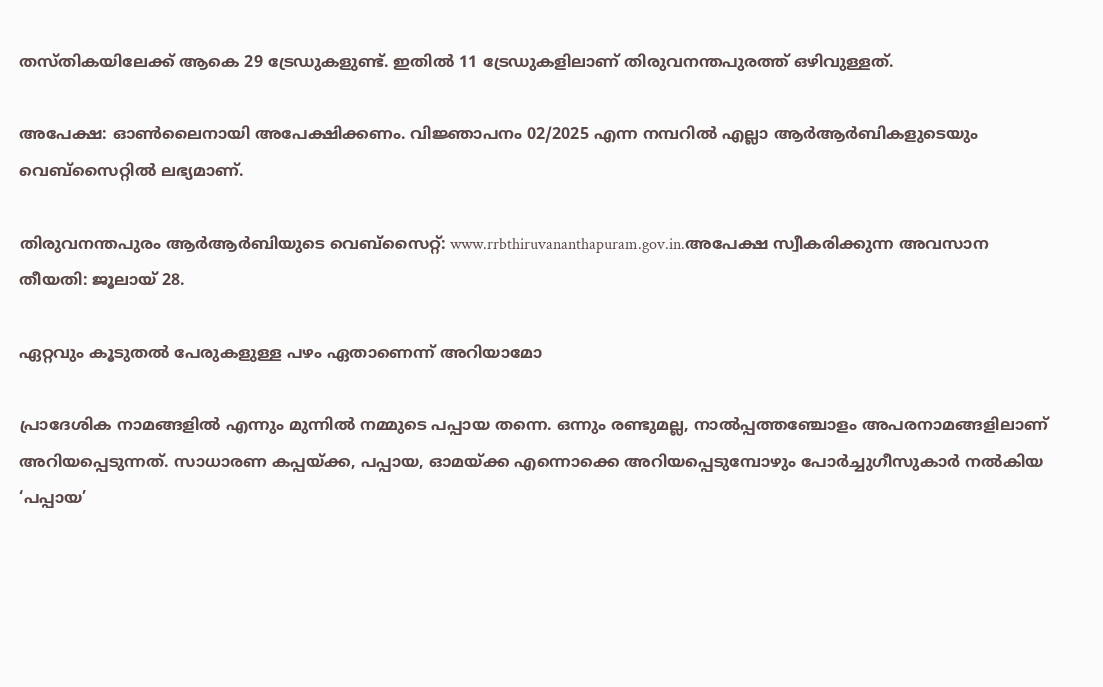തസ്തികയിലേക്ക് ആകെ 29 ട്രേഡുകളുണ്ട്. ഇതിൽ 11 ട്രേഡുകളിലാണ് തിരുവനന്തപുരത്ത് ഒഴിവുള്ളത്.

അപേക്ഷ: ഓൺലൈനായി അപേക്ഷിക്കണം. വിജ്ഞാപനം 02/2025 എന്ന നമ്പറിൽ എല്ലാ ആർആർബികളുടെയും വെബ്സൈറ്റിൽ ലഭ്യമാണ്.

തിരുവനന്തപുരം ആർആർബിയുടെ വെബ്സൈറ്റ്: www.rrbthiruvananthapuram.gov.in.അപേക്ഷ സ്വീകരിക്കുന്ന അവസാന തീയതി: ജൂലായ് 28.

ഏറ്റവും കൂടുതൽ പേരുകളുള്ള പഴം ഏതാണെന്ന് അറിയാമോ

പ്രാദേശിക നാമങ്ങളിൽ എന്നും മുന്നിൽ നമ്മുടെ പപ്പായ തന്നെ. ഒന്നും രണ്ടുമല്ല, നാൽപ്പത്തഞ്ചോളം അപരനാമങ്ങളിലാണ് അറിയപ്പെടുന്നത്. സാധാരണ കപ്പയ്ക്ക, പപ്പായ, ഓമയ്ക്ക എന്നൊക്കെ അറിയപ്പെടുമ്പോഴും പോർച്ചുഗീസുകാർ നൽകിയ ‘പപ്പായ’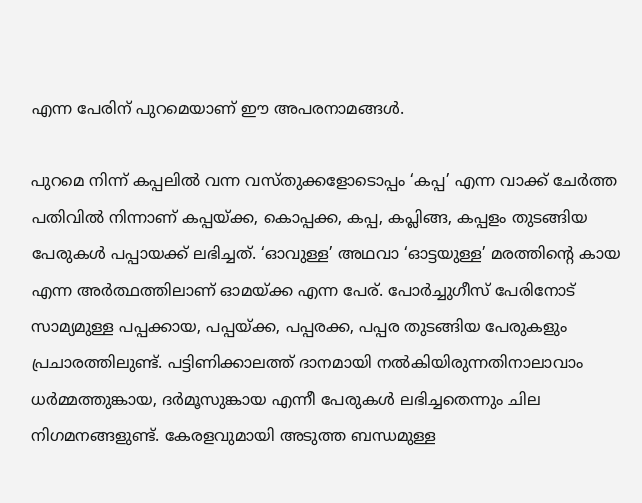എന്ന പേരിന് പുറമെയാണ് ഈ അപരനാമങ്ങൾ.

പുറമെ നിന്ന് കപ്പലിൽ വന്ന വസ്തുക്കളോടൊപ്പം ‘കപ്പ’ എന്ന വാക്ക് ചേർത്ത പതിവിൽ നിന്നാണ് കപ്പയ്ക്ക, കൊപ്പക്ക, കപ്പ, കപ്ലിങ്ങ, കപ്പളം തുടങ്ങിയ പേരുകൾ പപ്പായക്ക് ലഭിച്ചത്. ‘ഓവുള്ള’ അഥവാ ‘ഓട്ടയുള്ള’ മരത്തിന്റെ കായ എന്ന അർത്ഥത്തിലാണ് ഓമയ്ക്ക എന്ന പേര്. പോർച്ചുഗീസ് പേരിനോട് സാമ്യമുള്ള പപ്പക്കായ, പപ്പയ്ക്ക, പപ്പരക്ക, പപ്പര തുടങ്ങിയ പേരുകളും പ്രചാരത്തിലുണ്ട്. പട്ടിണിക്കാലത്ത് ദാനമായി നൽകിയിരുന്നതിനാലാവാം ധർമ്മത്തുങ്കായ, ദർമൂസുങ്കായ എന്നീ പേരുകൾ ലഭിച്ചതെന്നും ചില നിഗമനങ്ങളുണ്ട്. കേരളവുമായി അടുത്ത ബന്ധമുള്ള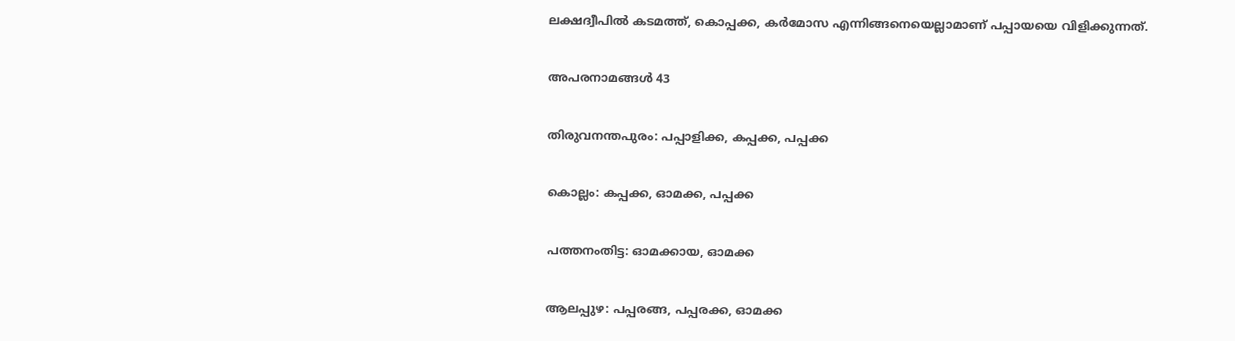ലക്ഷദ്വീപിൽ കടമത്ത്, കൊപ്പക്ക, കർമോസ എന്നിങ്ങനെയെല്ലാമാണ് പപ്പായയെ വിളിക്കുന്നത്.

അപരനാമങ്ങൾ 43

തിരുവനന്തപുരം: പപ്പാളിക്ക, കപ്പക്ക, പപ്പക്ക

കൊല്ലം: കപ്പക്ക, ഓമക്ക, പപ്പക്ക

പത്തനംതിട്ട: ഓമക്കായ, ഓമക്ക

ആലപ്പുഴ: പപ്പരങ്ങ, പപ്പരക്ക, ഓമക്ക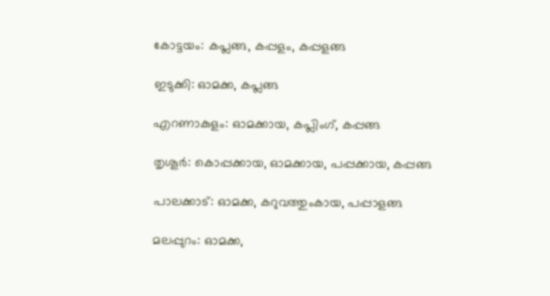കോട്ടയം: കപ്ലങ്ങ, കപ്പളം, കപ്പളങ്ങ

ഇടുക്കി: ഓമക്ക, കപ്ലങ്ങ

എറണാകുളം: ഓമക്കായ, കപ്ലിംഗ്, കപ്പങ്ങ

തൃശൂർ: കൊപ്പക്കായ, ഓമക്കായ, പപ്പക്കായ, കപ്പങ്ങ

പാലക്കാട്: ഓമക്ക, കറുവത്തുംകായ, പപ്പാളങ്ങ

മലപ്പുറം: ഓമക്ക,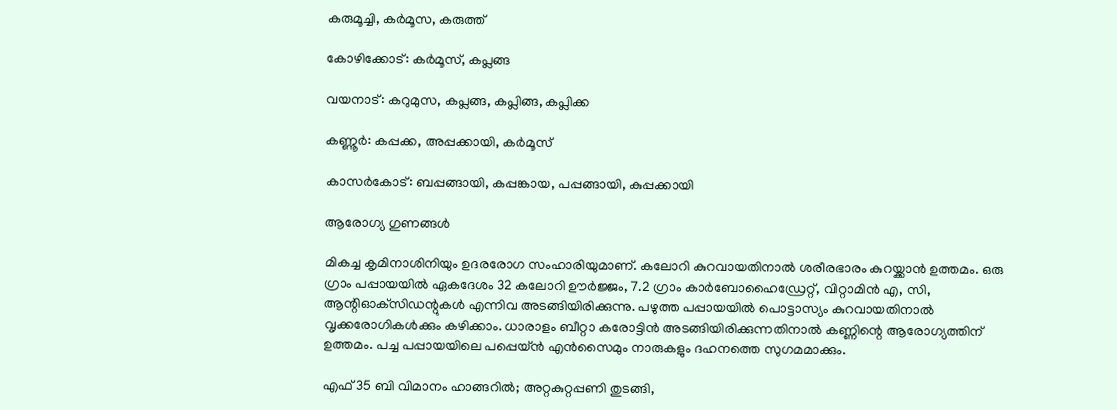കരുമൂച്ചി, കർമൂസ, കരുത്ത്

കോഴിക്കോട്: കർമൂസ്, കപ്ലങ്ങ

വയനാട്: കറുമുസ, കപ്ലങ്ങ, കപ്ലിങ്ങ, കപ്ലിക്ക

കണ്ണൂർ: കപ്പക്ക, അപ്പക്കായി, കർമൂസ്

കാസർകോട്: ബപ്പങ്ങായി, കപ്പങ്കായ, പപ്പങ്ങായി, കുപ്പക്കായി

ആരോഗ്യ ഗുണങ്ങൾ

മികച്ച കൃമിനാശിനിയും ഉദരരോഗ സംഹാരിയുമാണ്. കലോറി കുറവായതിനാൽ ശരീരഭാരം കുറയ്ക്കാൻ ഉത്തമം. ഒരു ഗ്രാം പപ്പായയിൽ ഏകദേശം 32 കലോറി ഊർജ്ജം, 7.2 ഗ്രാം കാർബോഹൈഡ്രേറ്റ്, വിറ്റാമിൻ എ, സി, ആന്റിഓക്‌സിഡന്റുകൾ എന്നിവ അടങ്ങിയിരിക്കുന്നു. പഴുത്ത പപ്പായയിൽ പൊട്ടാസ്യം കുറവായതിനാൽ വൃക്കരോഗികൾക്കും കഴിക്കാം. ധാരാളം ബീറ്റാ കരോട്ടിൻ അടങ്ങിയിരിക്കുന്നതിനാൽ കണ്ണിന്റെ ആരോഗ്യത്തിന് ഉത്തമം. പച്ച പപ്പായയിലെ പപ്പെയ്ൻ എൻസൈമും നാരുകളും ദഹനത്തെ സുഗമമാക്കും.

എഫ് 35 ബി വിമാനം ഹാങ്ങറിൽ; അറ്റകുറ്റപ്പണി തുടങ്ങി,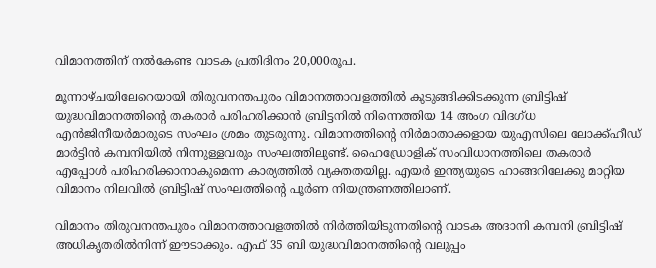വിമാനത്തിന് നൽകേണ്ട വാടക പ്രതിദിനം 20,000രൂപ.

മൂന്നാഴ്ചയിലേറെയായി തിരുവനന്തപുരം വിമാനത്താവളത്തില്‍ കുടുങ്ങിക്കിടക്കുന്ന ബ്രിട്ടിഷ് യുദ്ധവിമാനത്തിന്റെ തകരാര്‍ പരിഹരിക്കാന്‍ ബ്രിട്ടനില്‍ നിന്നെത്തിയ 14 അംഗ വിദഗ്ധ എൻജിനീയര്‍മാരുടെ സംഘം ശ്രമം തുടരുന്നു. വിമാനത്തിന്റെ നിര്‍മാതാക്കളായ യുഎസിലെ ലോക്ക്ഹീഡ് മാര്‍ട്ടിന്‍ കമ്പനിയില്‍ നിന്നുള്ളവരും സംഘത്തിലുണ്ട്. ഹൈഡ്രോളിക് സംവിധാനത്തിലെ തകരാര്‍ എപ്പോള്‍ പരിഹരിക്കാനാകുമെന്ന കാര്യത്തില്‍ വ്യക്തതയില്ല. എയര്‍ ഇന്ത്യയുടെ ഹാങ്ങറിലേക്കു മാറ്റിയ വിമാനം നിലവില്‍ ബ്രിട്ടിഷ് സംഘത്തിന്റെ പൂര്‍ണ നിയന്ത്രണത്തിലാണ്.

വിമാനം തിരുവനന്തപുരം വിമാനത്താവളത്തില്‍ നിര്‍ത്തിയിടുന്നതിന്റെ വാടക അദാനി കമ്പനി ബ്രിട്ടിഷ് അധികൃതരില്‍നിന്ന് ഈടാക്കും. എഫ് 35 ബി യുദ്ധവിമാനത്തിന്റെ വലുപ്പം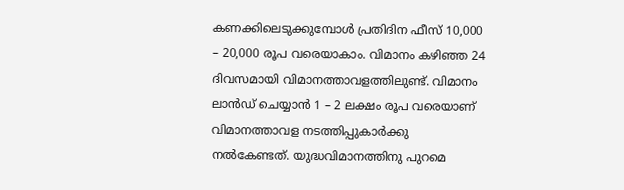കണക്കിലെടുക്കുമ്പോള്‍ പ്രതിദിന ഫീസ് 10,000 – 20,000 രൂപ വരെയാകാം. വിമാനം കഴിഞ്ഞ 24 ദിവസമായി വിമാനത്താവളത്തിലുണ്ട്. വിമാനം ലാന്‍ഡ് ചെയ്യാന്‍ 1 – 2 ലക്ഷം രൂപ വരെയാണ് വിമാനത്താവള നടത്തിപ്പുകാര്‍ക്കു നല്‍കേണ്ടത്. യുദ്ധവിമാനത്തിനു പുറമെ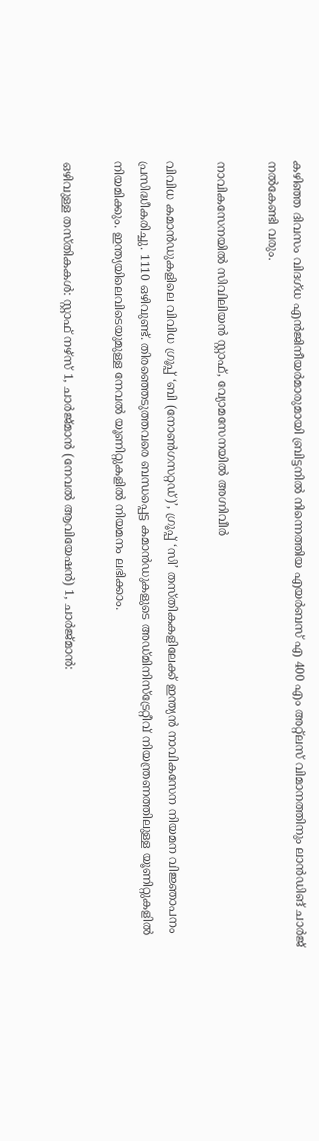കഴിഞ്ഞ ദിവസം വിദഗ്ധ എൻജിനീയര്‍മാരുമായി ബ്രിട്ടനില്‍ നിന്നെത്തിയ എയര്‍ബസ് എ 400 എം അറ്റ്‌ലസ് വിമാനത്തിനും ലാന്‍ഡിങ് ചാര്‍ജ് നല്‍കേണ്ടി വരും.

നാവികസേനയിൽ സിവിലിയൻ സ്റ്റാഫ്, വ്യോമസേനയിൽ അഗ്നിവീർ

വിവിധ കമാൻഡുകളിലെ വിവിധ ഗ്രൂപ്പ് ‘ബി (നോൺഗസറ്റഡ്‌)’, ഗ്രൂപ്പ് ‘സി’ തസ്തികകളിലേക്ക് ഇന്ത്യൻ നാവികസേന നിയമന വിജ്ഞാപനം പ്രസിദ്ധീകരിച്ചു. 1110 ഒഴിവുണ്ട്‌. തിരഞ്ഞെടുത്തവരെ ബന്ധപ്പെട്ട കമാൻഡുകളുടെ അഡ്മിനിസ്ട്രേറ്റീവ് നിയന്ത്രണത്തിലുള്ള യൂണിറ്റുകളിൽ നിയമിക്കും. ഇന്ത്യയിലെവിടെയുമുള്ള നേവൽ യൂണിറ്റുകളിൽ നിയമനം ലഭിക്കാം.

ഒഴിവുള്ള തസ്‌തികകൾ: സ്റ്റാഫ് നഴ്സ് 1, ചാർജ്മാൻ (നേവൽ ആവിയേഷൻ) 1, ചാർജ്മാൻ: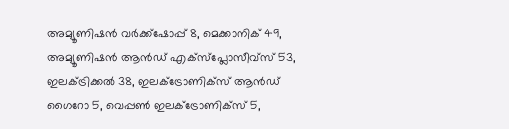അമ്യൂണിഷൻ വർക്ക്ഷോപ്പ് 8, മെക്കാനിക് 49, അമ്യൂണിഷൻ ആൻഡ്‌ എക്‌സ്‌പ്ലോസീവ്‌സ്‌ 53, ഇലക്ട്രിക്കൽ 38, ഇലക്ട്രോണിക്സ് ആൻഡ് ഗൈറോ 5, വെപ്പൺ ഇലക്ട്രോണിക്സ് 5,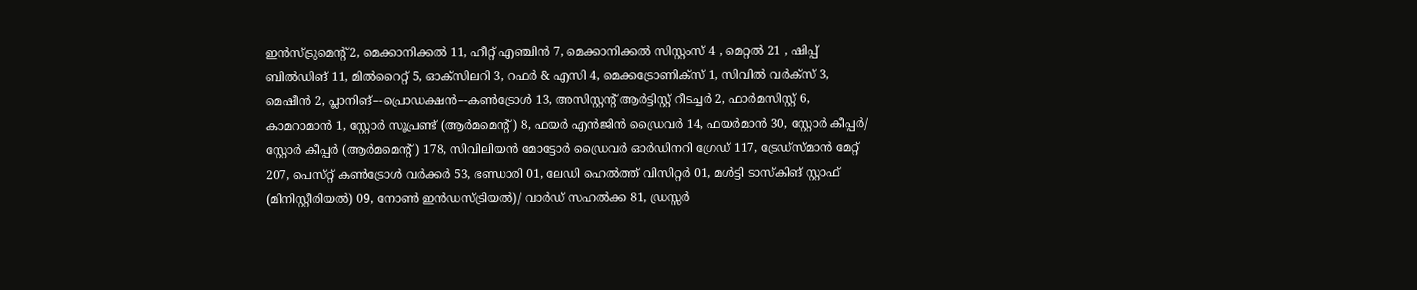ഇൻസ്‌ട്രുമെന്റ്‌ 2, മെക്കാനിക്കൽ 11, ഹീറ്റ് എഞ്ചിൻ 7, മെക്കാനിക്കൽ സിസ്റ്റംസ് 4 , മെറ്റൽ 21 , ഷിപ്പ് ബിൽഡിങ്‌ 11, മിൽ‌റൈറ്റ് 5, ഓക്സിലറി 3, റഫർ & എസി 4, മെക്കട്രോണിക്സ് 1, സിവിൽ വർക്‌സ്‌ 3, മെഷീൻ 2, പ്ലാനിങ്‌–-പ്രൊഡക്ഷൻ–-കൺട്രോൾ 13, അസിസ്റ്റന്റ് ആർട്ടിസ്റ്റ് റീടച്ചർ 2, ഫാർമസിസ്റ്റ് 6, കാമറാമാൻ 1, സ്റ്റോർ സൂപ്രണ്ട് (ആർമമെന്റ്‌) 8, ഫയർ എൻജിൻ ഡ്രൈവർ 14, ഫയർമാൻ 30, സ്റ്റോർ കീപ്പർ/ സ്റ്റോർ കീപ്പർ (ആർമമെന്റ്‌) 178, സിവിലിയൻ മോട്ടോർ ഡ്രൈവർ ഓർഡിനറി ഗ്രേഡ് 117, ട്രേഡ്സ്മാൻ മേറ്റ് 207, പെസ്‌റ്റ്‌ കൺട്രോൾ വർക്കർ 53, ഭണ്ഡാരി 01, ലേഡി ഹെൽത്ത് വിസിറ്റർ 01, മൾട്ടി ടാസ്കിങ്‌ സ്റ്റാഫ് (മിനിസ്റ്റീരിയൽ) 09, നോൺ ഇൻഡസ്ട്രിയൽ)/ വാർഡ് സഹൽക്ക 81, ഡ്രസ്സർ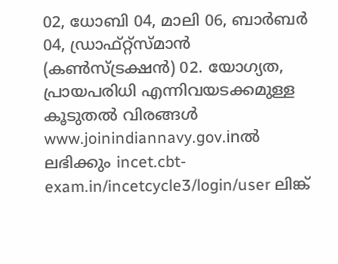02, ധോബി 04, മാലി 06, ബാർബർ 04, ഡ്രാഫ്റ്റ്സ്മാൻ (കൺസ്ട്രക്ഷൻ) 02. യോഗ്യത, പ്രായപരിധി എന്നിവയടക്കമുള്ള കൂടുതൽ വിരങ്ങൾ www.joinindiannavy.gov.inൽ ലഭിക്കും incet.cbt-exam.in/incetcycle3/login/user ലിങ്ക്‌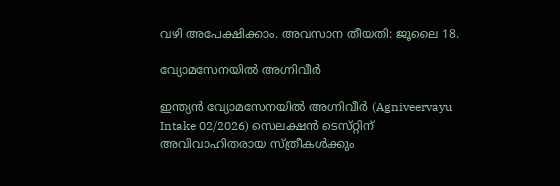വഴി അപേക്ഷിക്കാം. അവസാന തീയതി: ജൂലൈ 18.

വ്യോമസേനയിൽ അഗ്നിവീർ

ഇന്ത്യൻ വ്യോമസേനയിൽ അഗ്നിവീർ (Agniveervayu Intake 02/2026) സെലക്ഷൻ ടെസ്‌റ്റിന് അവിവാഹിതരായ സ്ത്രീകൾക്കും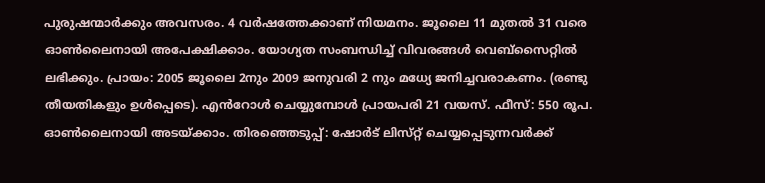പുരുഷന്മാർക്കും അവസരം. 4 വർഷത്തേക്കാണ്‌ നിയമനം. ജൂലൈ 11 മുതൽ 31 വരെ ഓൺലൈനായി അപേക്ഷിക്കാം. യോഗ്യത സംബന്ധിച്ച്‌ വിവരങ്ങൾ വെബ്‌സൈറ്റിൽ ലഭിക്കും. പ്രായം: 2005 ജൂലൈ 2നും 2009 ജനുവരി 2 നും മധ്യേ ജനിച്ചവരാകണം. (രണ്ടു തീയതികളും ഉൾപ്പെടെ). എൻറോൾ ചെയ്യുമ്പോൾ പ്രായപരി 21 വയസ്‌. ഫീസ്: 550 രൂപ. ഓൺലൈനായി അടയ്ക്കാം. തിരഞ്ഞെടുപ്പ്: ഷോർട് ലിസ്‌റ്റ് ചെയ്യപ്പെടുന്നവർക്ക്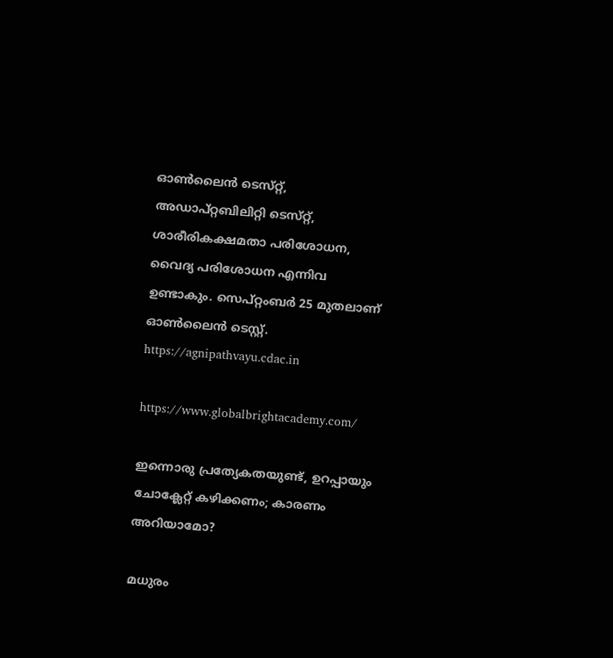ഓൺലൈൻ ടെസ്‌റ്റ്, അഡാപ്റ്റബിലിറ്റി ടെസ്‌റ്റ്, ശാരീരികക്ഷമതാ പരിശോധന, വൈദ്യ പരിശോധന എന്നിവ ഉണ്ടാകും. സെപ്റ്റംബർ 25 മുതലാണ് ഓൺലൈൻ ടെസ്റ്റ്. https://agnipathvayu.cdac.in

https://www.globalbrightacademy.com/

ഇന്നൊരു പ്രത്യേകതയുണ്ട്, ഉറപ്പായും ചോക്ലേറ്റ് കഴിക്കണം; കാരണം അറിയാമോ?

മധുരം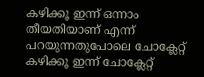കഴിക്കൂ ഇന്ന് ഒന്നാം തീയതിയാണ് എന്ന് പറയുന്നതുപോലെ ചോക്ലേറ്റ് കഴിക്കൂ ഇന്ന് ചോക്ലേറ്റ്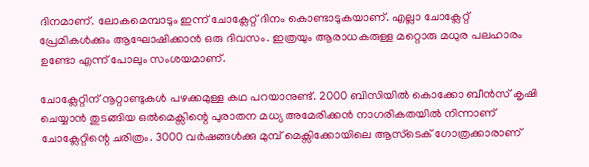ദിനമാണ്. ലോകമെമ്പാടും ഇന്ന് ചോക്ലേറ്റ് ദിനം കൊണ്ടാടുകയാണ്. എല്ലാ ചോക്ലേറ്റ് പ്രേമികൾക്കും ആഘോഷിക്കാൻ ഒരു ദിവസം. ഇത്രയും ആരാധകരുള്ള മറ്റൊരു മധുര പലഹാരം ഉണ്ടോ എന്ന് പോലും സംശയമാണ്.

ചോക്ലേറ്റിന് നൂറ്റാണ്ടുകൾ പഴക്കമുള്ള കഥ പറയാനുണ്ട്. 2000 ബിസിയിൽ കൊക്കോ ബീൻസ് കൃഷി ചെയ്യാൻ തുടങ്ങിയ ഒൽമെക്സിന്റെ പുരാതന മധ്യ അമേരിക്കൻ നാഗരികതയിൽ നിന്നാണ് ചോക്ലേറ്റിന്റെ ചരിത്രം. 3000 വർഷങ്ങൾക്കു മുമ്പ് മെക്സിക്കോയിലെ ആസ്ടെക് ഗോത്രക്കാരാണ്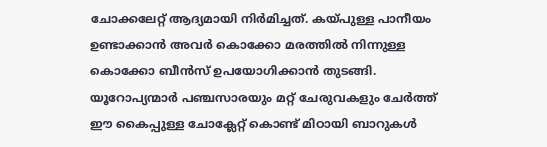ചോക്കലേറ്റ് ആദ്യമായി നിർമിച്ചത്. കയ്പുള്ള പാനീയം ഉണ്ടാക്കാൻ അവർ കൊക്കോ മരത്തിൽ നിന്നുള്ള കൊക്കോ ബീൻസ് ഉപയോഗിക്കാൻ തുടങ്ങി. യൂറോപ്യന്മാർ പഞ്ചസാരയും മറ്റ് ചേരുവകളും ചേർത്ത് ഈ കൈപ്പുള്ള ചോക്ലേറ്റ് കൊണ്ട് മിഠായി ബാറുകൾ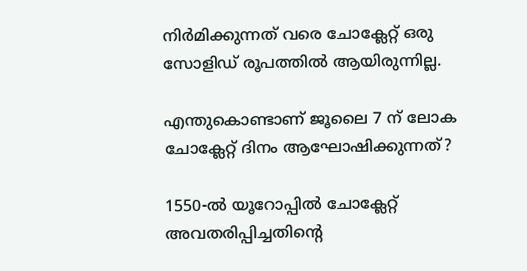നിർമിക്കുന്നത് വരെ ചോക്ലേറ്റ് ഒരു സോളിഡ് രൂപത്തിൽ ആയിരുന്നില്ല.

എന്തുകൊണ്ടാണ് ജൂലൈ 7 ന് ലോക ചോക്ലേറ്റ് ദിനം ആഘോഷിക്കുന്നത്?

1550-ൽ യൂറോപ്പിൽ ചോക്ലേറ്റ് അവതരിപ്പിച്ചതിന്റെ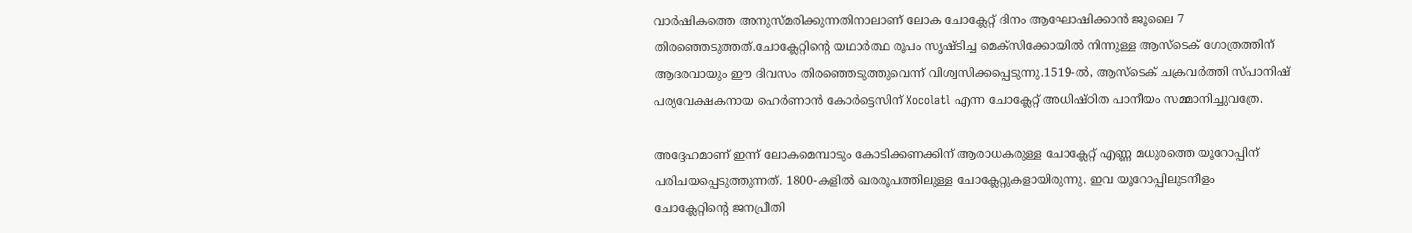വാർഷികത്തെ അനുസ്മരിക്കുന്നതിനാലാണ് ലോക ചോക്ലേറ്റ് ദിനം ആഘോഷിക്കാൻ ജൂലൈ 7 തിരഞ്ഞെടുത്തത്.ചോക്ലേറ്റിന്റെ യഥാർത്ഥ രൂപം സൃഷ്ടിച്ച മെക്സിക്കോയിൽ നിന്നുള്ള ആസ്ടെക് ഗോത്രത്തിന് ആദരവായും ഈ ദിവസം തിരഞ്ഞെടുത്തുവെന്ന് വിശ്വസിക്കപ്പെടുന്നു.1519-ൽ, ആസ്ടെക് ചക്രവർത്തി സ്പാനിഷ് പര്യവേക്ഷകനായ ഹെർണാൻ കോർട്ടെസിന് Xocolatl എന്ന ചോക്ലേറ്റ് അധിഷ്ഠിത പാനീയം സമ്മാനിച്ചുവത്രേ.

അദ്ദേഹമാണ് ഇന്ന് ലോകമെമ്പാടും കോടിക്കണക്കിന് ആരാധകരുള്ള ചോക്ലേറ്റ് എണ്ണ മധുരത്തെ യൂറോപ്പിന് പരിചയപ്പെടുത്തുന്നത്. 1800-കളിൽ ഖരരൂപത്തിലുള്ള ചോക്ലേറ്റുകളായിരുന്നു. ഇവ യൂറോപ്പിലുടനീളം ചോക്ലേറ്റിന്റെ ജനപ്രീതി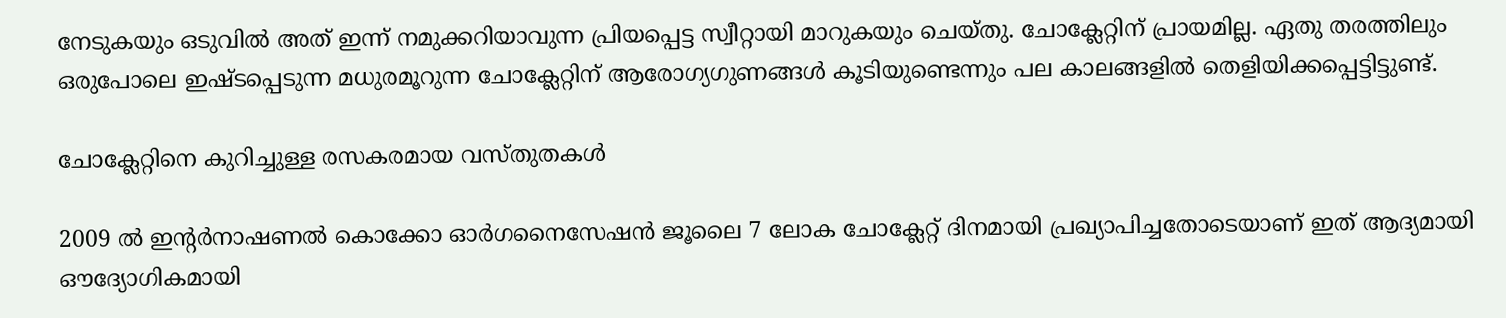നേടുകയും ഒടുവിൽ അത് ഇന്ന് നമുക്കറിയാവുന്ന പ്രിയപ്പെട്ട സ്വീറ്റായി മാറുകയും ചെയ്തു. ചോക്ലേറ്റിന് പ്രായമില്ല. ഏതു തരത്തിലും ഒരുപോലെ ഇഷ്ടപ്പെടുന്ന മധുരമൂറുന്ന ചോക്ലേറ്റിന് ആരോഗ്യഗുണങ്ങൾ കൂടിയുണ്ടെന്നും പല കാലങ്ങളിൽ തെളിയിക്കപ്പെട്ടിട്ടുണ്ട്.

ചോക്ലേറ്റിനെ കുറിച്ചുള്ള രസകരമായ വസ്തുതകൾ

2009 ൽ ഇന്റർനാഷണൽ കൊക്കോ ഓർഗനൈസേഷൻ ജൂലൈ 7 ലോക ചോക്ലേറ്റ് ദിനമായി പ്രഖ്യാപിച്ചതോടെയാണ് ഇത് ആദ്യമായി ഔദ്യോഗികമായി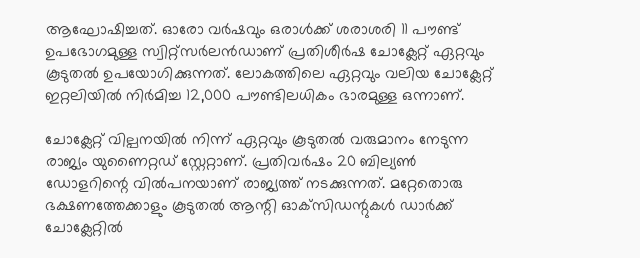ആഘോഷിച്ചത്. ഓരോ വർഷവും ഒരാൾക്ക് ശരാശരി 11 പൗണ്ട് ഉപഭോഗമുള്ള സ്വിറ്റ്സർലൻഡാണ് പ്രതിശീർഷ ചോക്ലേറ്റ് ഏറ്റവും കൂടുതൽ ഉപയോഗിക്കുന്നത്. ലോകത്തിലെ ഏറ്റവും വലിയ ചോക്ലേറ്റ് ഇറ്റലിയിൽ നിർമിച്ച 12,000 പൗണ്ടിലധികം ഭാരമുള്ള ഒന്നാണ്.

ചോക്ലേറ്റ് വില്പനയിൽ നിന്ന് ഏറ്റവും കൂടുതൽ വരുമാനം നേടുന്ന രാജ്യം യുണൈറ്റഡ് സ്റ്റേറ്റാണ്. പ്രതിവർഷം 20 ബില്യൺ ഡോളറിന്റെ വിൽപനയാണ് രാജ്യത്ത് നടക്കുന്നത്. മറ്റേതൊരു ഭക്ഷണത്തേക്കാളും കൂടുതൽ ആന്റി ഓക്‌സിഡന്റുകൾ ഡാർക്ക് ചോക്ലേറ്റിൽ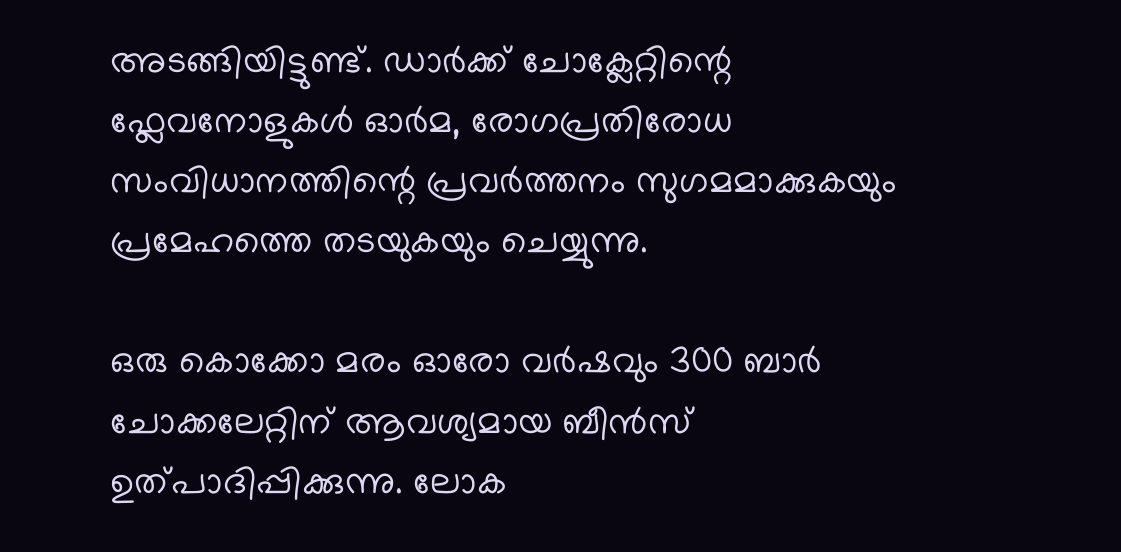അടങ്ങിയിട്ടുണ്ട്. ഡാർക്ക് ചോക്ലേറ്റിന്റെ ഫ്ലേവനോളുകൾ ഓർമ, രോഗപ്രതിരോധ സംവിധാനത്തിന്റെ പ്രവർത്തനം സുഗമമാക്കുകയും പ്രമേഹത്തെ തടയുകയും ചെയ്യുന്നു.

ഒരു കൊക്കോ മരം ഓരോ വർഷവും 300 ബാർ ചോക്കലേറ്റിന് ആവശ്യമായ ബീൻസ് ഉത്പാദിപ്പിക്കുന്നു. ലോക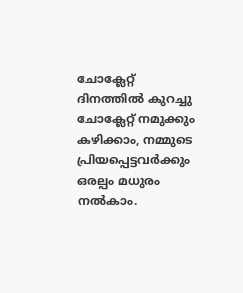ചോക്ലേറ്റ് ദിനത്തിൽ കുറച്ചു ചോക്ലേറ്റ് നമുക്കും കഴിക്കാം, നമ്മുടെ പ്രിയപ്പെട്ടവർക്കും ഒരല്പം മധുരം നൽകാം.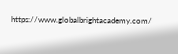https://www.globalbrightacademy.com/